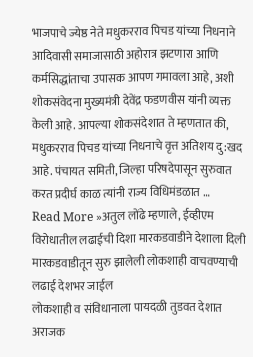भाजपाचे ज्येष्ठ नेते मधुकरराव पिचड यांच्या निधनाने आदिवासी समाजासाठी अहोरात्र झटणारा आणि कर्मसिद्धांताचा उपासक आपण गमावला आहे, अशी शोकसंवेदना मुख्यमंत्री देवेंद्र फडणवीस यांनी व्यक्त केली आहे. आपल्या शोकसंदेशात ते म्हणतात की, मधुकरराव पिचड यांच्या निधनाचे वृत्त अतिशय दु:खद आहे. पंचायत समिती, जिल्हा परिषदेपासून सुरुवात करत प्रदीर्घ काळ त्यांनी राज्य विधिमंडळात …
Read More »अतुल लोंढे म्हणाले, ईव्हीएम विरोधातील लढाईची दिशा मारकडवाडीने देशाला दिली मारकडवाडीतून सुरु झालेली लोकशाही वाचवण्याची लढाई देशभर जाईल
लोकशाही व संविधानाला पायदळी तुडवत देशात अराजक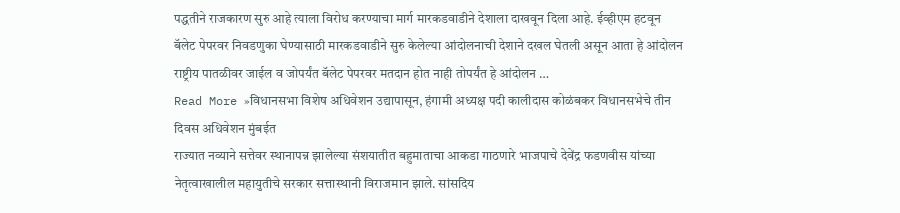पद्धतीने राजकारण सुरु आहे त्याला विरोध करण्याचा मार्ग मारकडवाडीने देशाला दाखवून दिला आहे. ईव्हीएम हटवून बॅलेट पेपरवर निवडणुका घेण्यासाठी मारकडवाडीने सुरु केलेल्या आंदोलनाची देशाने दखल घेतली असून आता हे आंदोलन राष्ट्रीय पातळीवर जाईल व जोपर्यंत बॅलेट पेपरवर मतदान होत नाही तोपर्यंत हे आंदोलन …
Read More »विधानसभा विशेष अधिवेशन उद्यापासून, हंगामी अध्यक्ष पदी कालीदास कोळंबकर विधानसभेचे तीन दिवस अधिवेशन मुंबईत
राज्यात नव्याने सत्तेवर स्थानापन्न झालेल्या संशयातीत बहुमाताचा आकडा गाठणारे भाजपाचे देवेंद्र फडणवीस यांच्या नेतृत्वाखालील महायुतीचे सरकार सत्तास्थानी विराजमान झाले. सांसदिय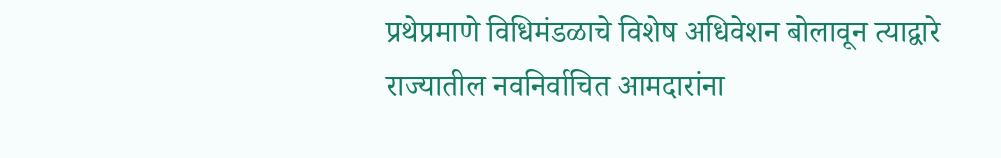प्रथेप्रमाणे विधिमंडळाचे विशेष अधिवेशन बोलावून त्याद्वारे राज्यातील नवनिर्वाचित आमदारांना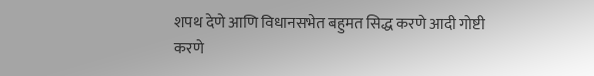शपथ देणे आणि विधानसभेत बहुमत सिद्ध करणे आदी गोष्टी करणे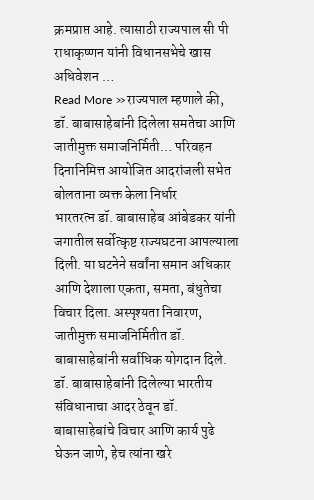क्रमप्राप्त आहे. त्यासाठी राज्यपाल सी पी राधाकृष्णन यांनी विधानसभेचे खास अधिवेशन …
Read More »राज्यपाल म्हणाले की, डॉ. बाबासाहेबांनी दिलेला समतेचा आणि जातीमुक्त समाजनिर्मिती… परिवहन दिनानिमित्त आयोजित आदरांजली सभेत बोलताना व्यक्त केला निर्धार
भारतरत्न डॉ. बाबासाहेब आंबेडकर यांनी जगातील सर्वोत्कृष्ट राज्यघटना आपल्याला दिली. या घटनेने सर्वांना समान अधिकार आणि देशाला एकता, समता, बंधुतेचा विचार दिला. अस्पृश्यता निवारण, जातीमुक्त समाजनिर्मितीत डॉ. बाबासाहेबांनी सर्वाधिक योगदान दिले. डॉ. बाबासाहेबांनी दिलेल्या भारतीय संविधानाचा आदर ठेवून डॉ. बाबासाहेबांचे विचार आणि कार्य पुढे घेऊन जाणे, हेच त्यांना खरे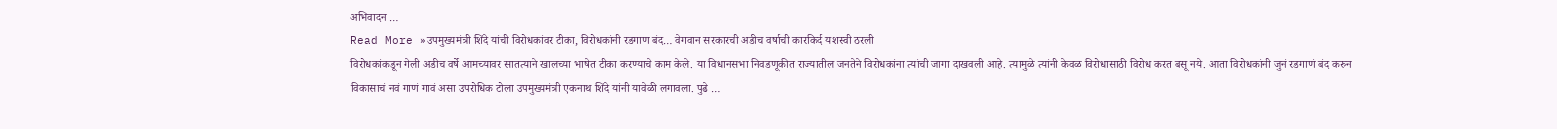अभिवादन …
Read More »उपमुख्यमंत्री शिंदे यांची विरोधकांवर टीका, विरोधकांनी रडगाण बंद… वेगवान सरकारची अडीच वर्षाची कारकिर्द यशस्वी ठरली
विरोधकांकडून गेली अडीच वर्षे आमच्यावर सातत्याने खालच्या भाषेत टीका करण्याचे काम केले. या विधानसभा निवडणूकीत राज्यातील जनतेने विरोधकांना त्यांची जागा दाखवली आहे. त्यामुळे त्यांनी केवळ विरोधासाठी विरोध करत बसू नये. आता विरोधकांनी जुनं रडगाणं बंद करुन विकासाचं नवं गाणं गावं असा उपरोधिक टोला उपमुख्यमंत्री एकनाथ शिंदे यांनी यावेळी लगावला. पुढे …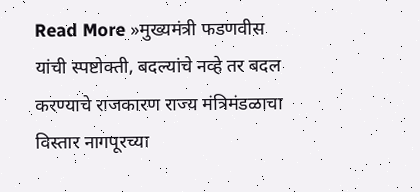Read More »मुख्यमंत्री फडणवीस यांची स्पष्टोक्ती, बदल्यांचे नव्हे तर बदल करण्याचे राजकारण राज्य मंत्रिमंडळाचा विस्तार नागपूरच्या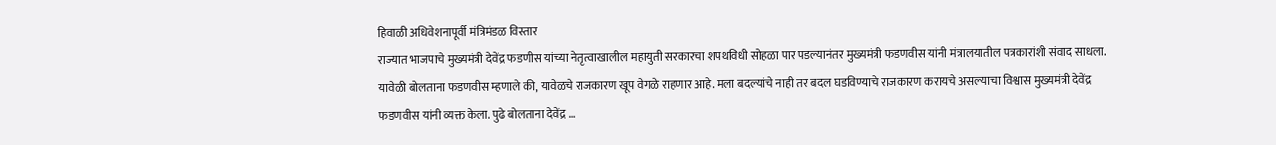हिवाळी अधिवेशनापूर्वी मंत्रिमंडळ विस्तार
राज्यात भाजपाचे मुख्यमंत्री देवेंद्र फडणीस यांच्या नेतृत्वाखालील महायुती सरकारचा शपथविधी सोहळा पार पडल्यानंतर मुख्यमंत्री फडणवीस यांनी मंत्रालयातील पत्रकारांशी संवाद साधला. यावेळी बोलताना फडणवीस म्हणाले की, यावेळचे राजकारण खूप वेगळे राहणार आहे. मला बदल्यांचे नाही तर बदल घडविण्याचे राजकारण करायचे असल्याचा विश्वास मुख्यमंत्री देवेंद्र फडणवीस यांनी व्यक्त केला. पुढे बोलताना देवेंद्र …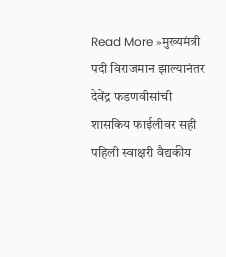Read More »मुख्यमंत्री पदी विराजमान झाल्यानंतर देवेंद्र फडणवीसांची शासकिय फाईलीवर सही पहिली स्वाक्षरी वैद्यकीय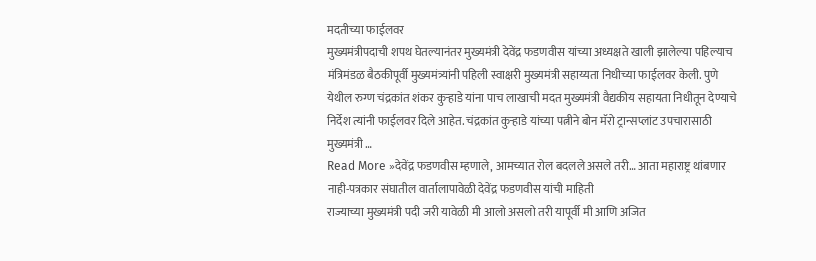मदतीच्या फाईलवर
मुख्यमंत्रीपदाची शपथ घेतल्यानंतर मुख्यमंत्री देवेंद्र फडणवीस यांच्या अध्यक्षते खाली झालेल्या पहिल्याच मंत्रिमंडळ बैठकीपूर्वी मुख्यमंत्र्यांनी पहिली स्वाक्षरी मुख्यमंत्री सहाय्यता निधीच्या फाईलवर केली. पुणे येथील रुग्ण चंद्रकांत शंकर कुऱ्हाडे यांना पाच लाखाची मदत मुख्यमंत्री वैद्यकीय सहायता निधीतून देण्याचे निर्देश त्यांनी फाईलवर दिले आहेत. चंद्रकांत कुऱ्हाडे यांच्या पत्नीने बोन मॅरो ट्रान्सप्लांट उपचारासाठी मुख्यमंत्री …
Read More »देवेंद्र फडणवीस म्हणाले, आमच्यात रोल बदलले असले तरी… आता महाराष्ट्र थांबणार नाही-पत्रकार संघातील वार्तालापावेळी देवेंद्र फडणवीस यांची माहिती
राज्याच्या मुख्यमंत्री पदी जरी यावेळी मी आलो असलो तरी यापूर्वी मी आणि अजित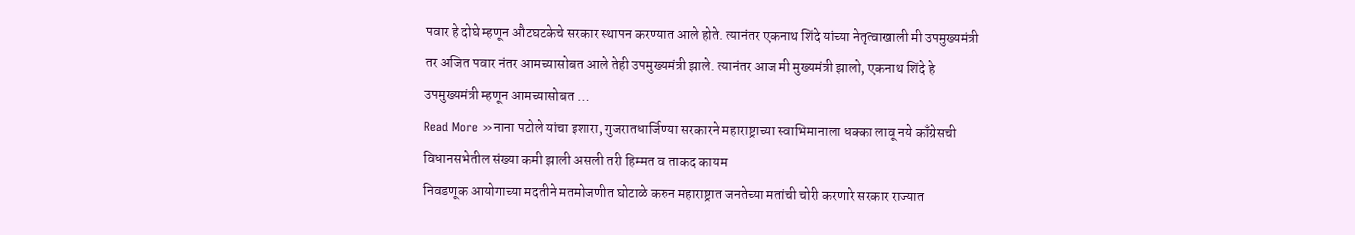पवार हे दोघे म्हणून औटघटकेचे सरकार स्थापन करण्यात आले होते. त्यानंतर एकनाथ शिंदे यांच्या नेतृत्वाखाली मी उपमुख्यमंत्री तर अजित पवार नंतर आमच्यासोबत आले तेही उपमुख्यमंत्री झाले. त्यानंतर आज मी मुख्यमंत्री झालो, एकनाथ शिंदे हे उपमुख्यमंत्री म्हणून आमच्यासोबत …
Read More »नाना पटोले यांचा इशारा, गुजरातधार्जिण्या सरकारने महाराष्ट्राच्या स्वाभिमानाला धक्का लावू नये काँग्रेसची विधानसभेतील संख्या कमी झाली असली तरी हिम्मत व ताकद कायम
निवडणूक आयोगाच्या मदतीने मतमोजणीत घोटाळे करुन महाराष्ट्रात जनतेच्या मतांची चोरी करणारे सरकार राज्यात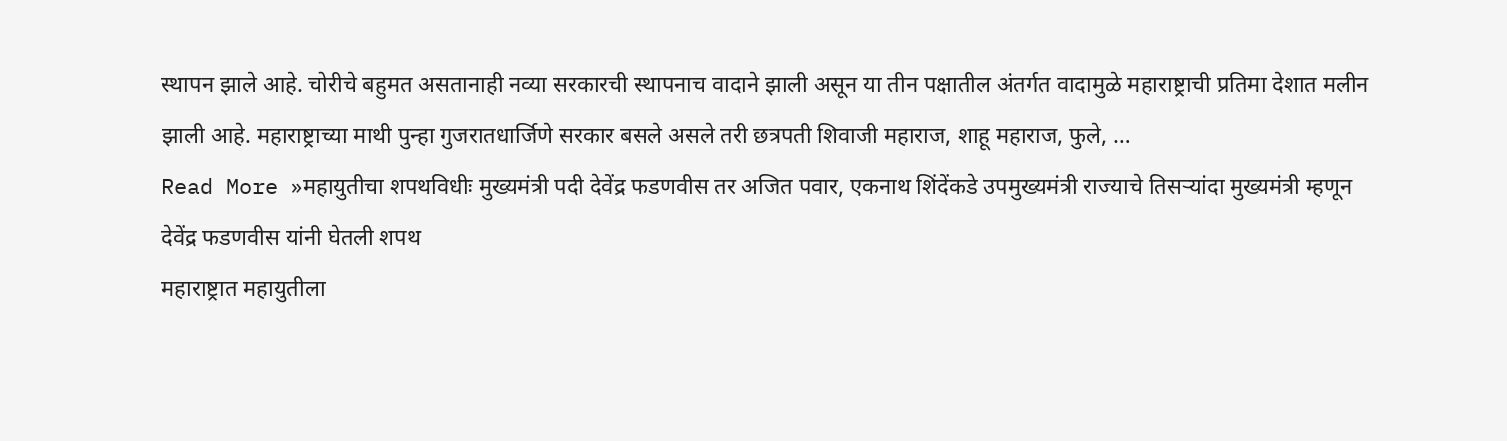स्थापन झाले आहे. चोरीचे बहुमत असतानाही नव्या सरकारची स्थापनाच वादाने झाली असून या तीन पक्षातील अंतर्गत वादामुळे महाराष्ट्राची प्रतिमा देशात मलीन झाली आहे. महाराष्ट्राच्या माथी पुन्हा गुजरातधार्जिणे सरकार बसले असले तरी छत्रपती शिवाजी महाराज, शाहू महाराज, फुले, …
Read More »महायुतीचा शपथविधीः मुख्यमंत्री पदी देवेंद्र फडणवीस तर अजित पवार, एकनाथ शिंदेंकडे उपमुख्यमंत्री राज्याचे तिसऱ्यांदा मुख्यमंत्री म्हणून देवेंद्र फडणवीस यांनी घेतली शपथ
महाराष्ट्रात महायुतीला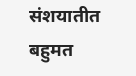संशयातीत बहुमत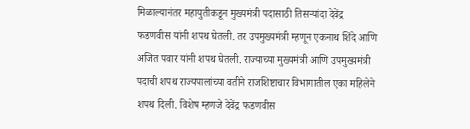मिळाल्यानंतर महायुतीकडून मुख्यमंत्री पदासाठी तिसऱ्यांदा देवेंद्र फडणवीस यांनी शपथ घेतली. तर उपमुख्यमंत्री म्हणून एकनाथ शिंदे आणि अजित पवार यांनी शपथ घेतली. राज्याच्या मुख्यमंत्री आणि उपमुख्यमंत्री पदाची शपथ राज्यपालांच्या वतीने राजशिष्टाचार विभागातील एका महिलेने शपथ दिली. विशेष म्हणजे देवेंद्र फडणवीस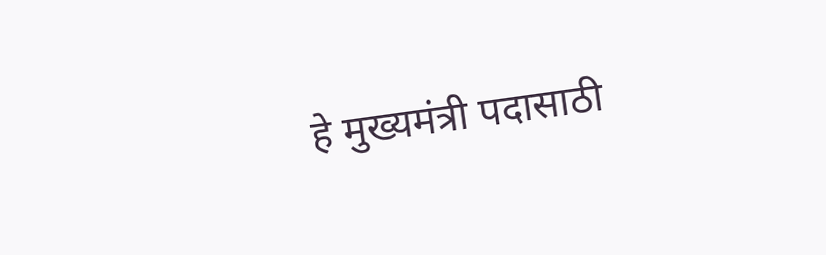हे मुख्यमंत्री पदासाठी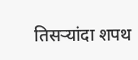तिसऱ्यांदा शपथ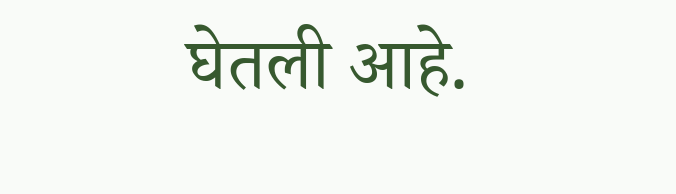घेतली आहे.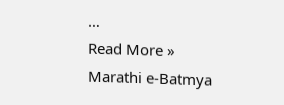…
Read More »
Marathi e-Batmya